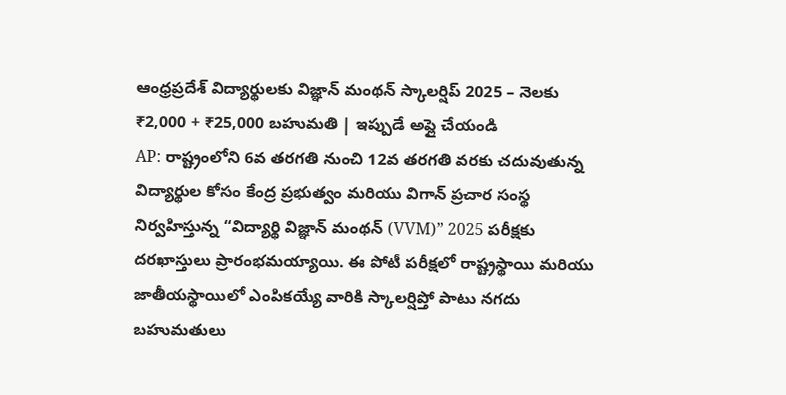ఆంధ్రప్రదేశ్ విద్యార్థులకు విజ్ఞాన్ మంథన్ స్కాలర్షిప్ 2025 – నెలకు ₹2,000 + ₹25,000 బహుమతి | ఇప్పుడే అప్లై చేయండి
AP: రాష్ట్రంలోని 6వ తరగతి నుంచి 12వ తరగతి వరకు చదువుతున్న విద్యార్థుల కోసం కేంద్ర ప్రభుత్వం మరియు విగాన్ ప్రచార సంస్థ నిర్వహిస్తున్న “విద్యార్థి విజ్ఞాన్ మంథన్ (VVM)” 2025 పరీక్షకు దరఖాస్తులు ప్రారంభమయ్యాయి. ఈ పోటీ పరీక్షలో రాష్ట్రస్థాయి మరియు జాతీయస్థాయిలో ఎంపికయ్యే వారికి స్కాలర్షిప్తో పాటు నగదు బహుమతులు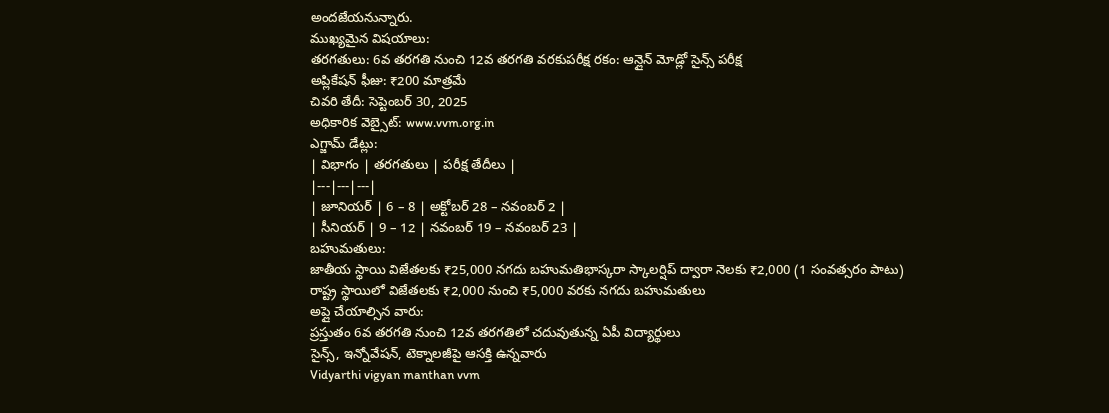అందజేయనున్నారు.
ముఖ్యమైన విషయాలు:
తరగతులు: 6వ తరగతి నుంచి 12వ తరగతి వరకుపరీక్ష రకం: ఆన్లైన్ మోడ్లో సైన్స్ పరీక్ష
అప్లికేషన్ ఫీజు: ₹200 మాత్రమే
చివరి తేదీ: సెప్టెంబర్ 30, 2025
అధికారిక వెబ్సైట్: www.vvm.org.in
ఎగ్జామ్ డేట్లు:
| విభాగం | తరగతులు | పరీక్ష తేదీలు |
|---|---|---|
| జూనియర్ | 6 – 8 | అక్టోబర్ 28 – నవంబర్ 2 |
| సీనియర్ | 9 – 12 | నవంబర్ 19 – నవంబర్ 23 |
బహుమతులు:
జాతీయ స్థాయి విజేతలకు ₹25,000 నగదు బహుమతిభాస్కరా స్కాలర్షిప్ ద్వారా నెలకు ₹2,000 (1 సంవత్సరం పాటు)
రాష్ట్ర స్థాయిలో విజేతలకు ₹2,000 నుంచి ₹5,000 వరకు నగదు బహుమతులు
అప్లై చేయాల్సిన వారు:
ప్రస్తుతం 6వ తరగతి నుంచి 12వ తరగతిలో చదువుతున్న ఏపీ విద్యార్థులు
సైన్స్, ఇన్నోవేషన్, టెక్నాలజీపై ఆసక్తి ఉన్నవారు
Vidyarthi vigyan manthan vvm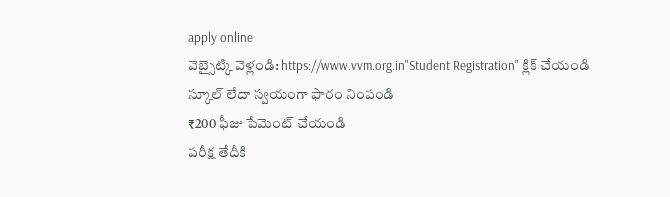apply online
వెబ్సైట్కి వెళ్లండి: https://www.vvm.org.in"Student Registration" క్లిక్ చేయండి
స్కూల్ లేదా స్వయంగా ఫారం నింపండి
₹200 ఫీజు పేమెంట్ చేయండి
పరీక్ష తేదీకి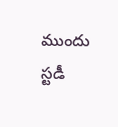ముందు స్టడీ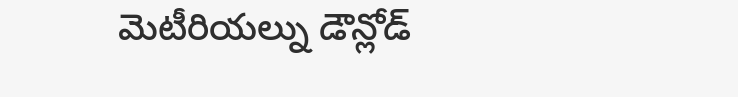మెటీరియల్ను డౌన్లోడ్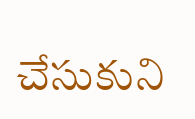చేసుకుని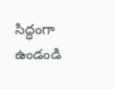సిద్ధంగా ఉండండి